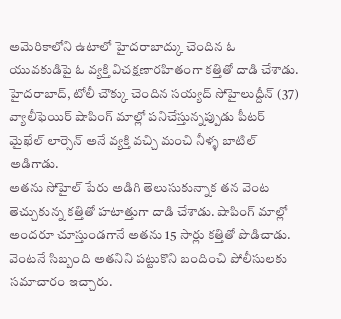అమెరికాలోని ఉటాలో హైదరాబాద్కు చెందిన ఓ యువకుడిపై ఓ వ్యక్తి విచక్షణారహితంగా కత్తితో దాడి చేశాడు. హైదరాబాద్, టోలీ చౌక్కు చెందిన సయ్యద్ సోహైలుద్దీన్ (37) వ్యాలీఫెయిర్ షాపింగ్ మాల్లో పనిచేస్తున్నప్పుడు పీటర్ మైఖేల్ లార్సెన్ అనే వ్యక్తి వచ్చి మంచి నీళ్ళ బాటిల్ అడిగాడు.
అతను సోహైల్ పేరు అడిగి తెలుసుకున్నాక తన వెంట తెచ్చుకున్న కత్తితో హటాత్తుగా దాడి చేశాడు. షాపింగ్ మాల్లో అందరూ చూస్తుండగానే అతను 15 సార్లు కత్తితో పొడిచాడు. వెంటనే సిబ్బంది అతనిని పట్టుకొని బందించి పోలీసులకు సమాచారం ఇచ్చారు.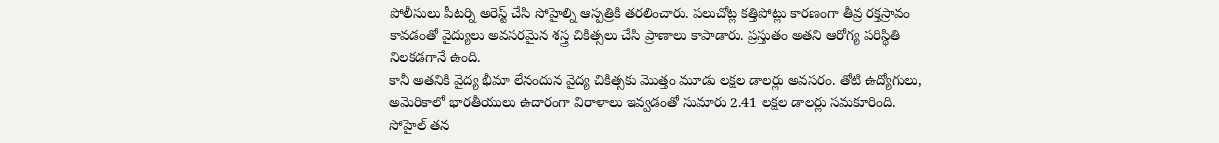పోలీసులు పీటర్ని అరెస్ట్ చేసి సోహైల్ని ఆస్పత్రికి తరలించారు. పలుచోట్ల కత్తిపోట్లు కారణంగా తీవ్ర రక్తస్రావం కావడంతో వైద్యులు అవసరమైన శస్త్ర చికిత్సలు చేసి ప్రాణాలు కాపాడారు. ప్రస్తుతం అతని ఆరోగ్య పరిస్థితి నిలకడగానే ఉంది.
కానీ అతనికి వైద్య భీమా లేనందున వైద్య చికిత్సకు మొత్తం మూడు లక్షల డాలర్లు అవసరం. తోటి ఉద్యోగులు, అమెరికాలో భారతీయులు ఉదారంగా విరాళాలు ఇవ్వడంతో సుమారు 2.41 లక్షల డాలర్లు సమకూరింది.
సోహైల్ తన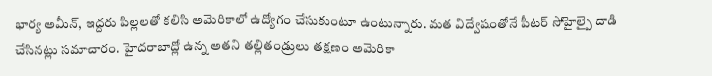భార్య అమీన్, ఇద్దరు పిల్లలతో కలిసి అమెరికాలో ఉద్యోగం చేసుకుంటూ ఉంటున్నారు. మత విద్వేషంతోనే పీటర్ సోహైల్పై దాడి చేసినట్లు సమాచారం. హైదరాబాద్లో ఉన్న అతని తల్లితండ్రులు తక్షణం అమెరికా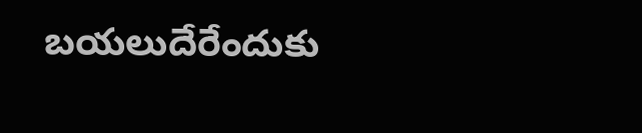బయలుదేరేందుకు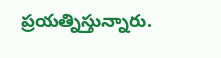ప్రయత్నిస్తున్నారు.